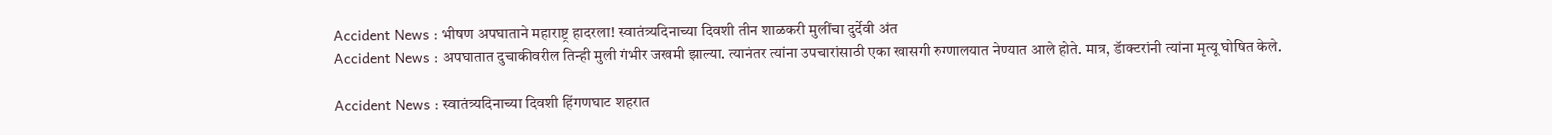Accident News : भीषण अपघाताने महाराष्ट्र हादरला! स्वातंत्र्यदिनाच्या दिवशी तीन शाळकरी मुलींचा दुर्देवी अंत
Accident News : अपघातात दुचाकीवरील तिन्ही मुली गंभीर जखमी झाल्या. त्यानंतर त्यांना उपचारांसाठी एका खासगी रुग्णालयात नेण्यात आले होते. मात्र, डॅाक्टरांनी त्यांना मृत्यू घोषित केले.

Accident News : स्वातंत्र्यदिनाच्या दिवशी हिंगणघाट शहरात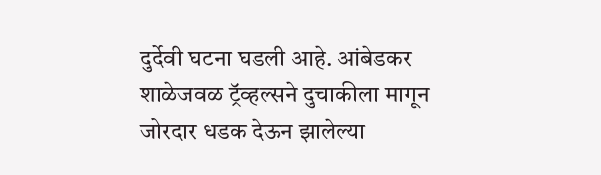दुर्देवी घटना घडली आहे. आंबेडकर शाळेजवळ ट्रॅव्हल्सने दुचाकीला मागून जोरदार धडक देऊन झालेल्या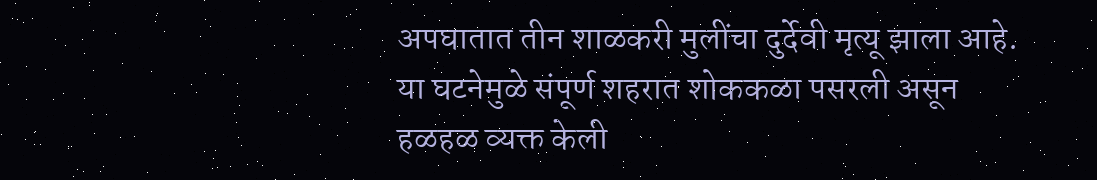अपघातात तीन शाळकरी मुलींचा दुर्देवी मृत्यू झाला आहे. या घटनेमुळे संपूर्ण शहरात शोककळा पसरली असून हळहळ व्यक्त केली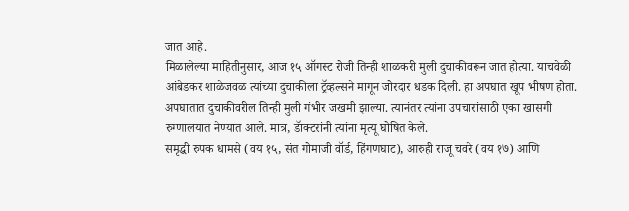जात आहे.
मिळालेल्या माहितीनुसार, आज १५ ऑगस्ट रोजी तिन्ही शाळकरी मुली दुचाकीवरून जात होत्या. याचवेळी आंबेडकर शाळेजवळ त्यांच्या दुचाकीला ट्रॅव्हल्सने मागून जोरदार धडक दिली. हा अपघात खूप भीषण होता. अपघातात दुचाकीवरील तिन्ही मुली गंभीर जखमी झाल्या. त्यानंतर त्यांना उपचारांसाठी एका खासगी रुग्णालयात नेण्यात आले. मात्र, डॅाक्टरांनी त्यांना मृत्यू घोषित केले.
समृद्धी रुपक धामसे (वय १५, संत गोमाजी वॉर्ड, हिंगणघाट), आरुही राजू चवरे (वय १७) आणि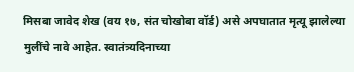मिसबा जावेद शेख (वय १७, संत चोखोबा वॉर्ड) असे अपघातात मृत्यू झालेल्या मुलींचे नावे आहेत. स्वातंत्र्यदिनाच्या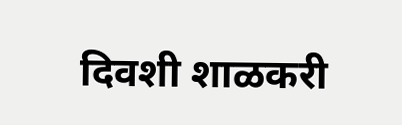दिवशी शाळकरी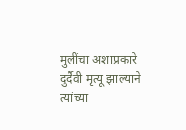मुलींचा अशाप्रकारे दुर्दैवी मृत्यू झाल्याने त्यांच्या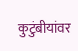कुटुंबीयांवर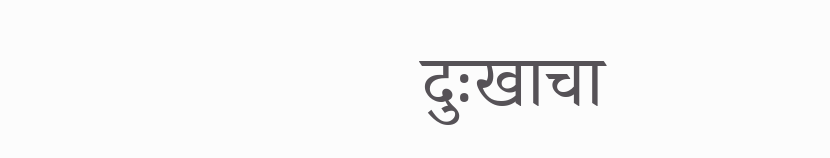दुःखाचा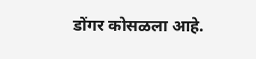डोंगर कोसळला आहे.